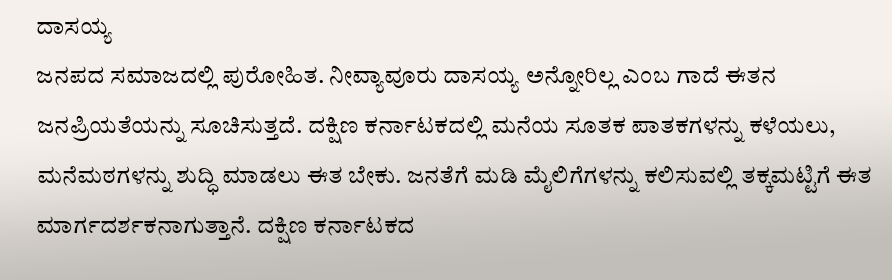ದಾಸಯ್ಯ
ಜನಪದ ಸಮಾಜದಲ್ಲಿ ಪುರೋಹಿತ. ನೀವ್ಯಾವೂರು ದಾಸಯ್ಯ ಅನ್ನೋರಿಲ್ಲ ಎಂಬ ಗಾದೆ ಈತನ ಜನಪ್ರಿಯತೆಯನ್ನು ಸೂಚಿಸುತ್ತದೆ. ದಕ್ಷಿಣ ಕರ್ನಾಟಕದಲ್ಲಿ ಮನೆಯ ಸೂತಕ ಪಾತಕಗಳನ್ನು ಕಳೆಯಲು, ಮನೆಮಠಗಳನ್ನು ಶುದ್ಧಿ ಮಾಡಲು ಈತ ಬೇಕು. ಜನತೆಗೆ ಮಡಿ ಮೈಲಿಗೆಗಳನ್ನು ಕಲಿಸುವಲ್ಲಿ ತಕ್ಕಮಟ್ಟಿಗೆ ಈತ ಮಾರ್ಗದರ್ಶಕನಾಗುತ್ತಾನೆ. ದಕ್ಷಿಣ ಕರ್ನಾಟಕದ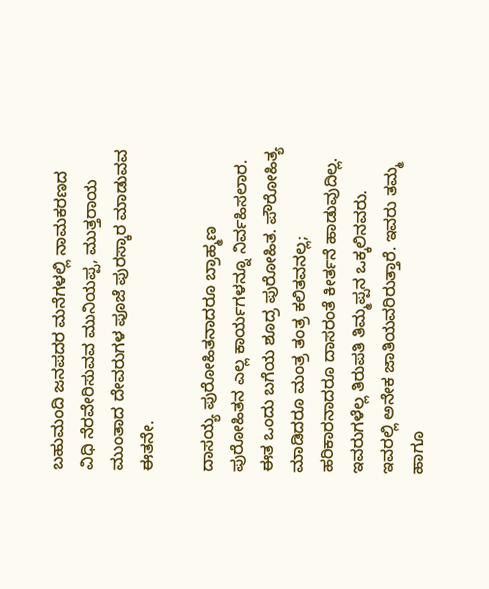ಬಹುಮಂದಿ ಜನಪದರ ಮನೆಗಳಲ್ಲಿ ನಾಮಕರಣದ ವಿಧಿ ನೆರವೇರಿಸುವವ ಮುನಿಯಪ್ಪ, ಮುತ್ತರಾಯ ಮುಂತಾದ ದೇವರುಗಳ ಪೂಜೆ ಪುರಸ್ಕಾರ ಮಾಡುವವ ಈತನೇ.

ದಾಸಯ್ಯ ಪುರೋಹಿತನಾದರೂ ಬ್ರಾಹ್ಮಣ ಪುರೋಹಿತನ ಎಲ್ಲ ಕಾರ್ಯಗಳನ್ನೂ ನಿರ್ವಹಿಸಲಾರ. ಈತ ಒಂದು ಬಗೆಯ ಶೂದ್ರ ಪುರೋಹಿತ. ಪೌರೋಹಿತ್ಯ ಮಾಡಿದರೂ ಮಂತ್ರ ತಂತ್ರ ಕಲಿತವನಲ್ಲ; ಹರಿಕಾರನಾದರೂ ದಾಸರಂತೆ ಕೀರ್ತನೆ ಹಾಡುವುದಿಲ್ಲ. ಇವರುಗಳೆಲ್ಲ ತಿರುಪತಿ ತಿಮ್ಮಪ್ಪನ ಒಕ್ಕಲಿನವರು. ಇವರಲ್ಲಿ ಅನೇಕ ಜಾತಿಯವರಿರುತ್ತಾರೆ. ಇವರು ತಮ್ಮ ಹಾಗೂ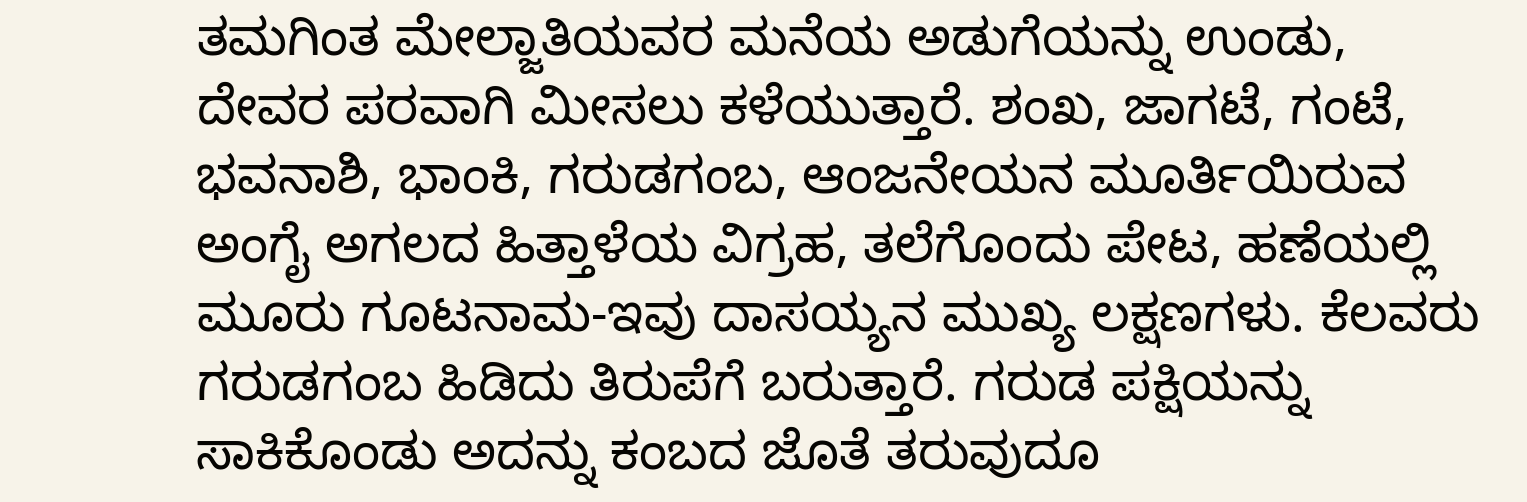ತಮಗಿಂತ ಮೇಲ್ಜಾತಿಯವರ ಮನೆಯ ಅಡುಗೆಯನ್ನು ಉಂಡು, ದೇವರ ಪರವಾಗಿ ಮೀಸಲು ಕಳೆಯುತ್ತಾರೆ. ಶಂಖ, ಜಾಗಟೆ, ಗಂಟೆ, ಭವನಾಶಿ, ಭಾಂಕಿ, ಗರುಡಗಂಬ, ಆಂಜನೇಯನ ಮೂರ್ತಿಯಿರುವ ಅಂಗೈ ಅಗಲದ ಹಿತ್ತಾಳೆಯ ವಿಗ್ರಹ, ತಲೆಗೊಂದು ಪೇಟ, ಹಣೆಯಲ್ಲಿ ಮೂರು ಗೂಟನಾಮ-ಇವು ದಾಸಯ್ಯನ ಮುಖ್ಯ ಲಕ್ಷಣಗಳು. ಕೆಲವರು ಗರುಡಗಂಬ ಹಿಡಿದು ತಿರುಪೆಗೆ ಬರುತ್ತಾರೆ. ಗರುಡ ಪಕ್ಷಿಯನ್ನು ಸಾಕಿಕೊಂಡು ಅದನ್ನು ಕಂಬದ ಜೊತೆ ತರುವುದೂ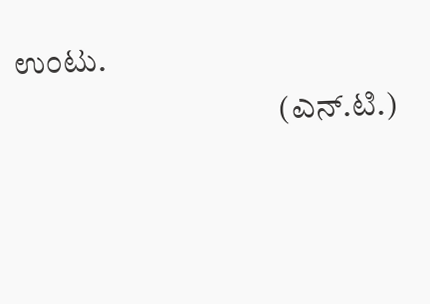ಉಂಟು.
                                        (ಎನ್.ಟಿ.)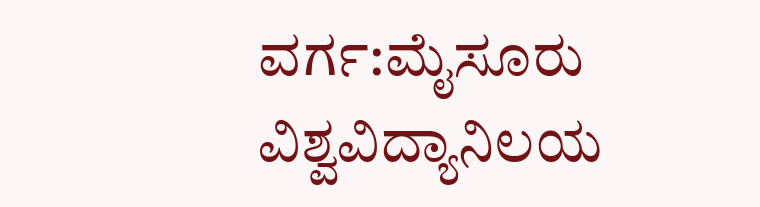ವರ್ಗ:ಮೈಸೂರು ವಿಶ್ವವಿದ್ಯಾನಿಲಯ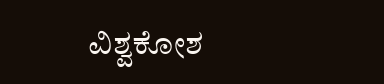ವಿಶ್ವಕೋಶ